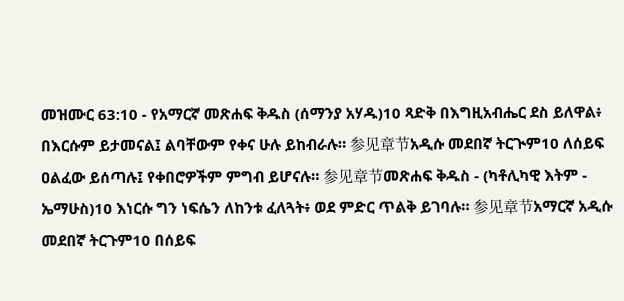መዝሙር 63:10 - የአማርኛ መጽሐፍ ቅዱስ (ሰማንያ አሃዱ)10 ጻድቅ በእግዚአብሔር ደስ ይለዋል፥ በእርሱም ይታመናል፤ ልባቸውም የቀና ሁሉ ይከብራሉ። 参见章节አዲሱ መደበኛ ትርጒም10 ለሰይፍ ዐልፈው ይሰጣሉ፤ የቀበሮዎችም ምግብ ይሆናሉ። 参见章节መጽሐፍ ቅዱስ - (ካቶሊካዊ እትም - ኤማሁስ)10 እነርሱ ግን ነፍሴን ለከንቱ ፈለጓት፥ ወደ ምድር ጥልቅ ይገባሉ። 参见章节አማርኛ አዲሱ መደበኛ ትርጉም10 በሰይፍ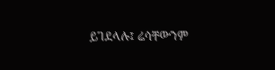ይገደላሉ፤ ሬሳቸውንም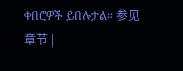ቀበሮዎች ይበሉታል። 参见章节 |